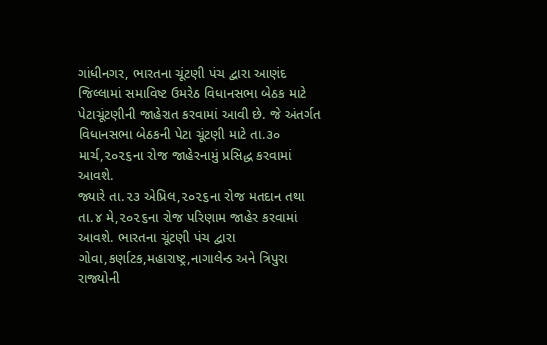ગાંધીનગર, ભારતના ચૂંટણી પંચ દ્વારા આણંદ જિલ્લામાં સમાવિષ્ટ ઉમરેઠ વિધાનસભા બેઠક માટે પેટાચૂંટણીની જાહેરાત કરવામાં આવી છે. જે અંતર્ગત વિધાનસભા બેઠકની પેટા ચૂંટણી માટે તા.૩૦ માર્ચ,૨૦૨૬ના રોજ જાહેરનામું પ્રસિદ્ધ કરવામાં આવશે.
જ્યારે તા.૨૩ એપ્રિલ,૨૦૨૬ના રોજ મતદાન તથા તા.૪ મે,૨૦૨૬ના રોજ પરિણામ જાહેર કરવામાં આવશે. ભારતના ચૂંટણી પંચ દ્વારા ગોવા,કર્ણાટક,મહારાષ્ટ્ર,નાગાલેન્ડ અને ત્રિપુરા રાજ્યોની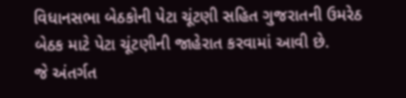વિધાનસભા બેઠકોની પેટા ચૂંટણી સહિત ગુજરાતની ઉમરેઠ બેઠક માટે પેટા ચૂંટણીની જાહેરાત કરવામાં આવી છે.
જે અંતર્ગત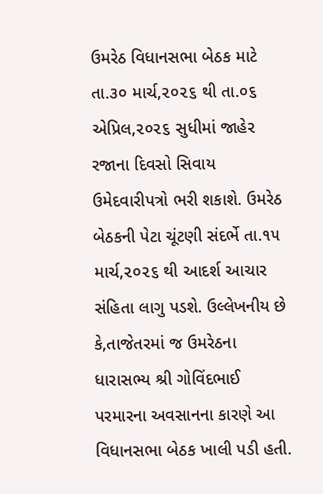ઉમરેઠ વિધાનસભા બેઠક માટે તા.૩૦ માર્ચ,૨૦૨૬ થી તા.૦૬ એપ્રિલ,૨૦૨૬ સુધીમાં જાહેર રજાના દિવસો સિવાય ઉમેદવારીપત્રો ભરી શકાશે. ઉમરેઠ બેઠકની પેટા ચૂંટણી સંદર્ભે તા.૧૫ માર્ચ,૨૦૨૬ થી આદર્શ આચાર સંહિતા લાગુ પડશે. ઉલ્લેખનીય છે કે,તાજેતરમાં જ ઉમરેઠના ધારાસભ્ય શ્રી ગોવિંદભાઈ પરમારના અવસાનના કારણે આ વિધાનસભા બેઠક ખાલી પડી હતી.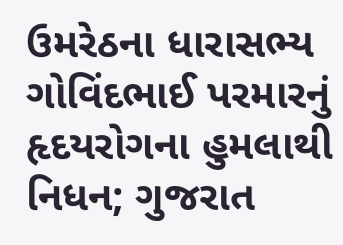ઉમરેઠના ધારાસભ્ય ગોવિંદભાઈ પરમારનું હૃદયરોગના હુમલાથી નિધન; ગુજરાત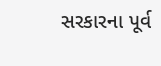સરકારના પૂર્વ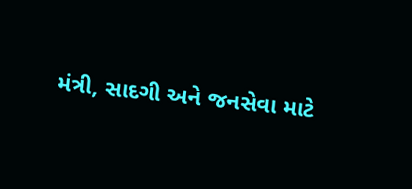મંત્રી, સાદગી અને જનસેવા માટે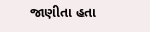જાણીતા હતા